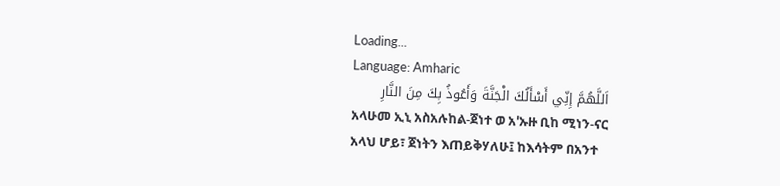Loading...
Language: Amharic
اَللَّهُمَّ إِنِّي أَسْأَلُكَ الْجَنَّةَ وَأَعُوذُ بِكَ مِنَ النَّارِ
አላሁመ ኢኒ አስአሉከል-ጀነተ ወ አ'ኡዙ ቢከ ሚነን-ናር
አላህ ሆይ፣ ጀነትን እጠይቅሃለሁ፤ ከእሳትም በአንተ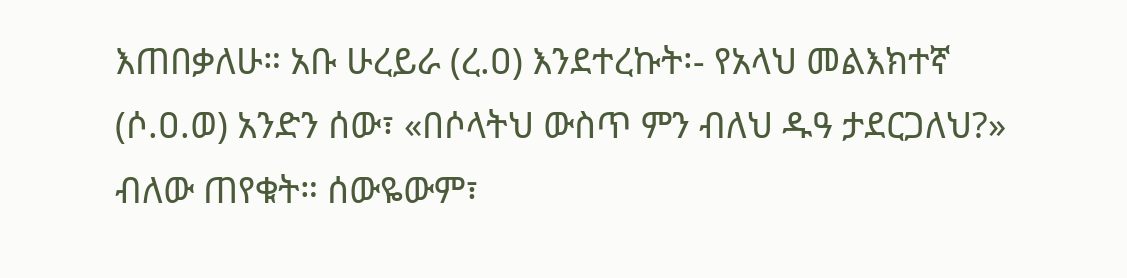እጠበቃለሁ። አቡ ሁረይራ (ረ.ዐ) እንደተረኩት፡- የአላህ መልእክተኛ (ሶ.ዐ.ወ) አንድን ሰው፣ «በሶላትህ ውስጥ ምን ብለህ ዱዓ ታደርጋለህ?» ብለው ጠየቁት። ሰውዬውም፣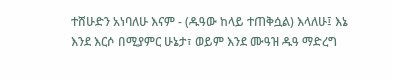ተሸሁድን አነባለሁ እናም - (ዱዓው ከላይ ተጠቅሷል) እላለሁ፤ እኔ እንደ እርሶ በሚያምር ሁኔታ፣ ወይም እንደ ሙዓዝ ዱዓ ማድረግ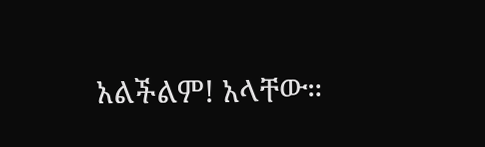አልችልም! አላቸው።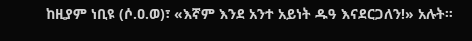ከዚያም ነቢዩ (ሶ.ዐ.ወ)፣ «እኛም እንደ አንተ አይነት ዱዓ እናደርጋለን!» አሉት።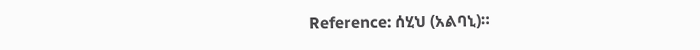Reference: ሰሂህ (አልባኒ)።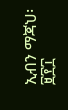ኢብን ማጃህ፡ ፱፻፲